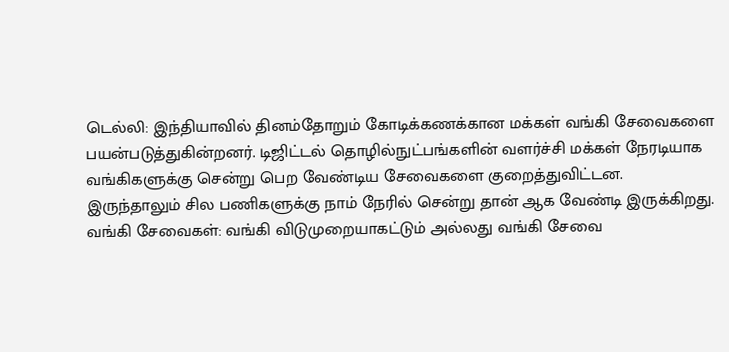டெல்லி: இந்தியாவில் தினம்தோறும் கோடிக்கணக்கான மக்கள் வங்கி சேவைகளை பயன்படுத்துகின்றனர். டிஜிட்டல் தொழில்நுட்பங்களின் வளர்ச்சி மக்கள் நேரடியாக வங்கிகளுக்கு சென்று பெற வேண்டிய சேவைகளை குறைத்துவிட்டன. இருந்தாலும் சில பணிகளுக்கு நாம் நேரில் சென்று தான் ஆக வேண்டி இருக்கிறது.
வங்கி சேவைகள்: வங்கி விடுமுறையாகட்டும் அல்லது வங்கி சேவை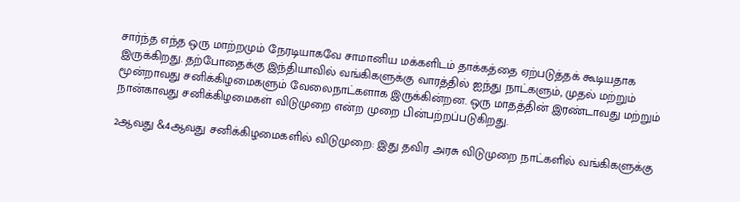சார்ந்த எந்த ஒரு மாற்றமும் நேரடியாகவே சாமானிய மக்களிடம் தாக்கத்தை ஏற்படுத்தக் கூடியதாக இருக்கிறது. தற்போதைக்கு இந்தியாவில் வங்கிகளுக்கு வாரத்தில் ஐந்து நாட்களும், முதல் மற்றும் மூன்றாவது சனிக்கிழமைகளும் வேலைநாட்களாக இருக்கின்றன. ஒரு மாதத்தின் இரண்டாவது மற்றும் நான்காவது சனிக்கிழமைகள் விடுமுறை என்ற முறை பின்பற்றப்படுகிறது.

2ஆவது &4ஆவது சனிக்கிழமைகளில் விடுமுறை: இது தவிர அரசு விடுமுறை நாட்களில் வங்கிகளுக்கு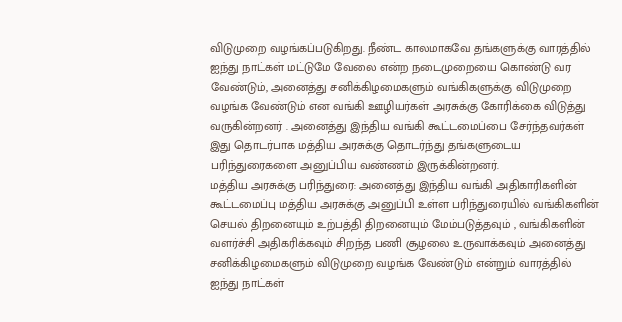விடுமுறை வழங்கப்படுகிறது. நீண்ட காலமாகவே தங்களுக்கு வாரத்தில் ஐந்து நாட்கள் மட்டுமே வேலை என்ற நடைமுறையை கொண்டு வர வேண்டும், அனைத்து சனிக்கிழமைகளும் வங்கிகளுக்கு விடுமுறை வழங்க வேண்டும் என வங்கி ஊழியர்கள் அரசுக்கு கோரிக்கை விடுத்து வருகின்றனர் . அனைத்து இந்திய வங்கி கூட்டமைப்பை சேர்ந்தவர்கள் இது தொடர்பாக மத்திய அரசுக்கு தொடர்ந்து தங்களுடைய பரிந்துரைகளை அனுப்பிய வண்ணம் இருக்கின்றனர்.
மத்திய அரசுக்கு பரிந்துரை: அனைத்து இந்திய வங்கி அதிகாரிகளின் கூட்டமைப்பு மத்திய அரசுக்கு அனுப்பி உள்ள பரிந்துரையில் வங்கிகளின் செயல் திறனையும் உற்பத்தி திறனையும் மேம்படுத்தவும் , வங்கிகளின் வளர்ச்சி அதிகரிக்கவும் சிறந்த பணி சூழலை உருவாக்கவும் அனைத்து சனிக்கிழமைகளும் விடுமுறை வழங்க வேண்டும் என்றும் வாரத்தில் ஐந்து நாட்கள்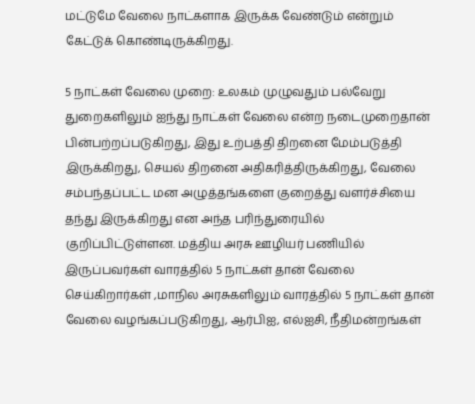மட்டுமே வேலை நாட்களாக இருக்க வேண்டும் என்றும் கேட்டுக் கொண்டிருக்கிறது.

5 நாட்கள் வேலை முறை: உலகம் முழுவதும் பல்வேறு துறைகளிலும் ஐந்து நாட்கள் வேலை என்ற நடைமுறைதான் பின்பற்றப்படுகிறது, இது உற்பத்தி திறனை மேம்படுத்தி இருக்கிறது, செயல் திறனை அதிகரித்திருக்கிறது, வேலை சம்பந்தப்பட்ட மன அழுத்தங்களை குறைத்து வளர்ச்சியை தந்து இருக்கிறது என அந்த பரிந்துரையில் குறிப்பிட்டுள்ளன. மத்திய அரசு ஊழியர் பணியில் இருப்பவர்கள் வாரத்தில் 5 நாட்கள் தான் வேலை செய்கிறார்கள் ,மாநில அரசுகளிலும் வாரத்தில் 5 நாட்கள் தான் வேலை வழங்கப்படுகிறது, ஆர்பிஐ, எல்ஐசி, நீதிமன்றங்கள்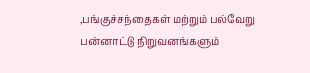,பங்குச்சந்தைகள் மற்றும் பல்வேறு பன்னாட்டு நிறுவனங்களும்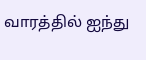வாரத்தில் ஐந்து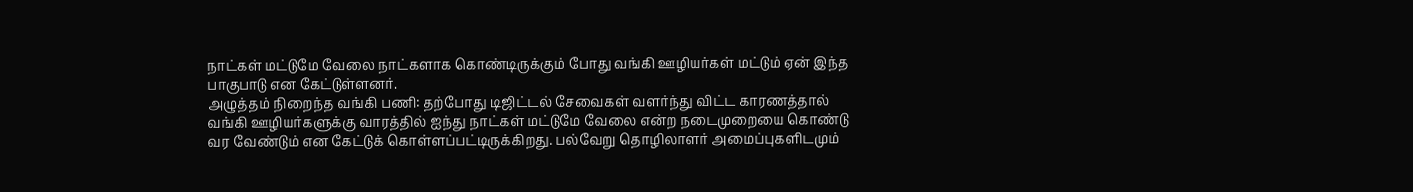நாட்கள் மட்டுமே வேலை நாட்களாக கொண்டிருக்கும் போது வங்கி ஊழியர்கள் மட்டும் ஏன் இந்த பாகுபாடு என கேட்டுள்ளனர்.
அழுத்தம் நிறைந்த வங்கி பணி: தற்போது டிஜிட்டல் சேவைகள் வளர்ந்து விட்ட காரணத்தால் வங்கி ஊழியர்களுக்கு வாரத்தில் ஐந்து நாட்கள் மட்டுமே வேலை என்ற நடைமுறையை கொண்டு வர வேண்டும் என கேட்டுக் கொள்ளப்பட்டிருக்கிறது. பல்வேறு தொழிலாளர் அமைப்புகளிடமும்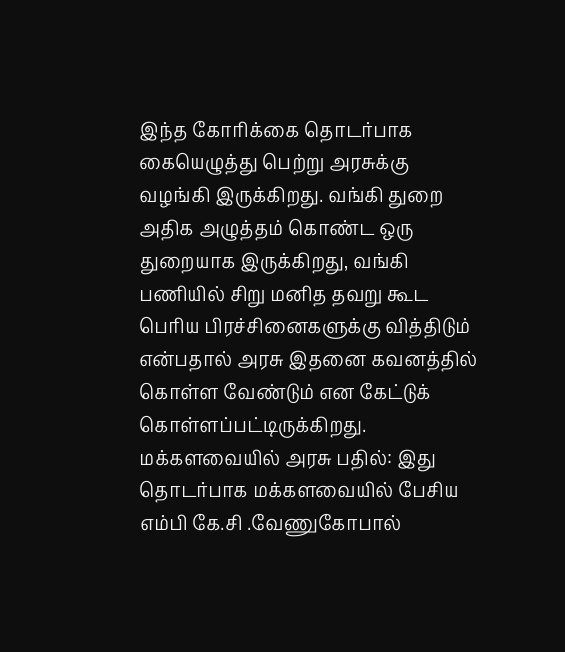இந்த கோரிக்கை தொடர்பாக கையெழுத்து பெற்று அரசுக்கு வழங்கி இருக்கிறது. வங்கி துறை அதிக அழுத்தம் கொண்ட ஒரு துறையாக இருக்கிறது, வங்கி பணியில் சிறு மனித தவறு கூட பெரிய பிரச்சினைகளுக்கு வித்திடும் என்பதால் அரசு இதனை கவனத்தில் கொள்ள வேண்டும் என கேட்டுக் கொள்ளப்பட்டிருக்கிறது.
மக்களவையில் அரசு பதில்: இது தொடர்பாக மக்களவையில் பேசிய எம்பி கே.சி .வேணுகோபால்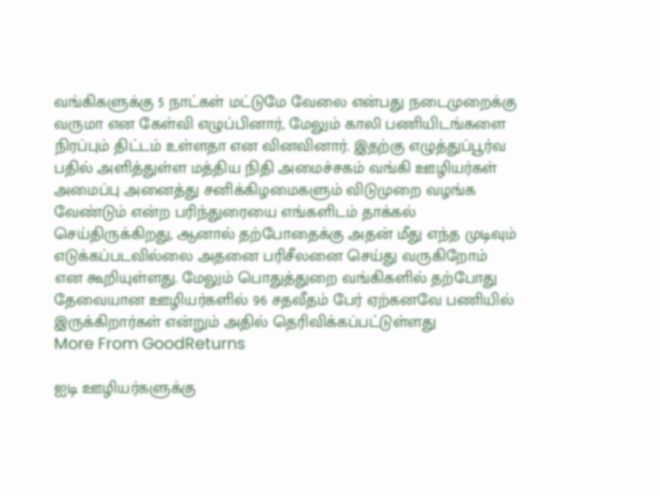வங்கிகளுக்கு 5 நாட்கள் மட்டுமே வேலை என்பது நடைமுறைக்கு வருமா என கேள்வி எழுப்பினார், மேலும் காலி பணியிடங்களை நிரப்பும் திட்டம் உள்ளதா என வினவினார். இதற்கு எழுத்துப்பூர்வ பதில் அளித்துள்ள மத்திய நிதி அமைச்சகம் வங்கி ஊழியர்கள் அமைப்பு அனைத்து சனிக்கிழமைகளும் விடுமுறை வழங்க வேண்டும் என்ற பரிந்துரையை எங்களிடம் தாக்கல் செய்திருக்கிறது, ஆனால் தற்போதைக்கு அதன் மீது எந்த முடிவும் எடுக்கப்படவில்லை அதனை பரிசீலனை செய்து வருகிறோம் என கூறியுள்ளது. மேலும் பொதுத்துறை வங்கிகளில் தற்போது தேவையான ஊழியர்களில் 96 சதவீதம் பேர் ஏற்கனவே பணியில் இருக்கிறார்கள் என்றும் அதில் தெரிவிக்கப்பட்டுள்ளது
More From GoodReturns

ஐடி ஊழியர்களுக்கு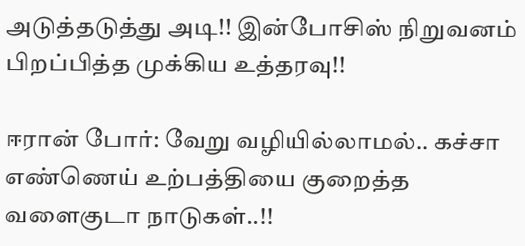அடுத்தடுத்து அடி!! இன்போசிஸ் நிறுவனம் பிறப்பித்த முக்கிய உத்தரவு!!

ஈரான் போர்: வேறு வழியில்லாமல்.. கச்சா எண்ணெய் உற்பத்தியை குறைத்த வளைகுடா நாடுகள்..!!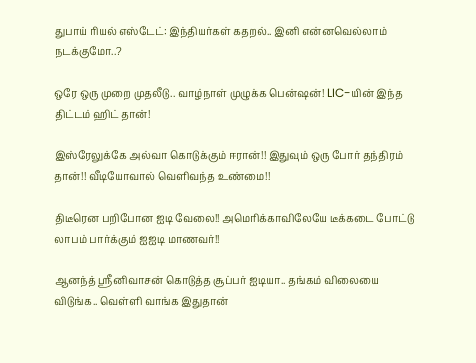துபாய் ரியல் எஸ்டேட்: இந்தியர்கள் கதறல்.. இனி என்னவெல்லாம் நடக்குமோ..?

ஒரே ஒரு முறை முதலீடு.. வாழ்நாள் முழுக்க பென்ஷன்! LIC-யின் இந்த திட்டம் ஹிட் தான்!

இஸ்ரேலுக்கே அல்வா கொடுக்கும் ஈரான்!! இதுவும் ஒரு போர் தந்திரம் தான்!! வீடியோவால் வெளிவந்த உண்மை!!

திடீரென பறிபோன ஐடி வேலை!! அமெரிக்காவிலேயே டீக்கடை போட்டு லாபம் பார்க்கும் ஐஐடி மாணவர்!!

ஆனந்த் ஸ்ரீனிவாசன் கொடுத்த சூப்பர் ஐடியா.. தங்கம் விலையை விடுங்க.. வெள்ளி வாங்க இதுதான்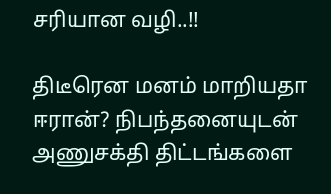சரியான வழி..!!

திடீரென மனம் மாறியதா ஈரான்? நிபந்தனையுடன் அணுசக்தி திட்டங்களை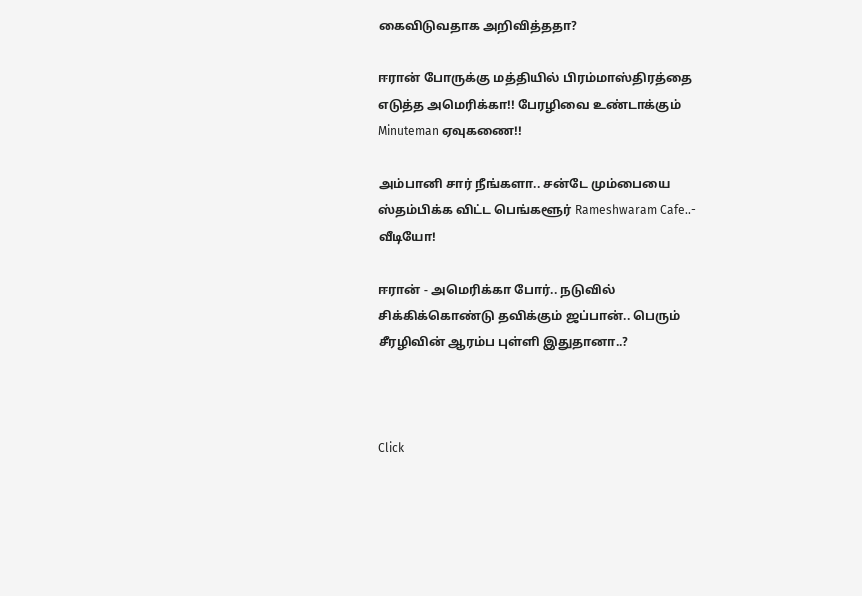கைவிடுவதாக அறிவித்ததா?

ஈரான் போருக்கு மத்தியில் பிரம்மாஸ்திரத்தை எடுத்த அமெரிக்கா!! பேரழிவை உண்டாக்கும் Minuteman ஏவுகணை!!

அம்பானி சார் நீங்களா.. சன்டே மும்பையை ஸ்தம்பிக்க விட்ட பெங்களூர் Rameshwaram Cafe..- வீடியோ!

ஈரான் - அமெரிக்கா போர்.. நடுவில் சிக்கிக்கொண்டு தவிக்கும் ஜப்பான்.. பெரும் சீரழிவின் ஆரம்ப புள்ளி இதுதானா..?



Click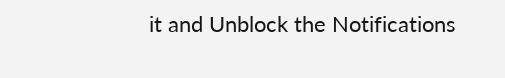it and Unblock the Notifications